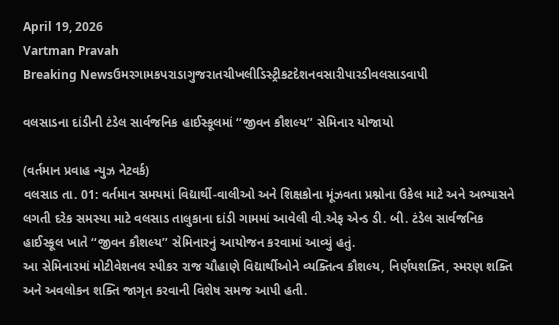April 19, 2026
Vartman Pravah
Breaking Newsઉમરગામકપરાડાગુજરાતચીખલીડિસ્ટ્રીકટદેશનવસારીપારડીવલસાડવાપી

વલસાડના દાંડીની ટંડેલ સાર્વજનિક હાઈસ્કૂલમાં ‘‘જીવન કૌશલ્ય’’ સેમિનાર યોજાયો

(વર્તમાન પ્રવાહ ન્‍યુઝ નેટવર્ક)
વલસાડ તા. 01: વર્તમાન સમયમાં વિદ્યાર્થી-વાલીઓ અને શિક્ષકોના મૂંઝવતા પ્રશ્નોના ઉકેલ માટે અને અભ્યાસને લગતી દરેક સમસ્યા માટે વલસાડ તાલુકાના દાંડી ગામમાં આવેલી વી.એફ એન્ડ ડી. બી. ટંડેલ સાર્વજનિક હાઈસ્કૂલ ખાતે ‘‘જીવન કૌશલ્ય’’ સેમિનારનું આયોજન કરવામાં આવ્યું હતું.
આ સેમિનારમાં મોટીવેશનલ સ્પીકર રાજ ચૌહાણે વિદ્યાર્થીઓને વ્યક્તિત્વ કૌશલ્ય, નિર્ણયશક્તિ, સ્મરણ શક્તિ અને અવલોકન શક્તિ જાગૃત કરવાની વિશેષ સમજ આપી હતી.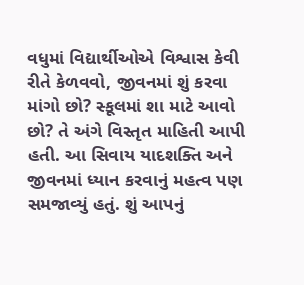વધુમાં વિદ્યાર્થીઓએ વિશ્વાસ કેવી રીતે કેળવવો, જીવનમાં શું કરવા માંગો છો? સ્કૂલમાં શા માટે આવો છો? તે અંગે વિસ્તૃત માહિતી આપી હતી. આ સિવાય યાદશક્તિ અને જીવનમાં ધ્યાન કરવાનું મહત્વ પણ સમજાવ્યું હતું. શું આપનું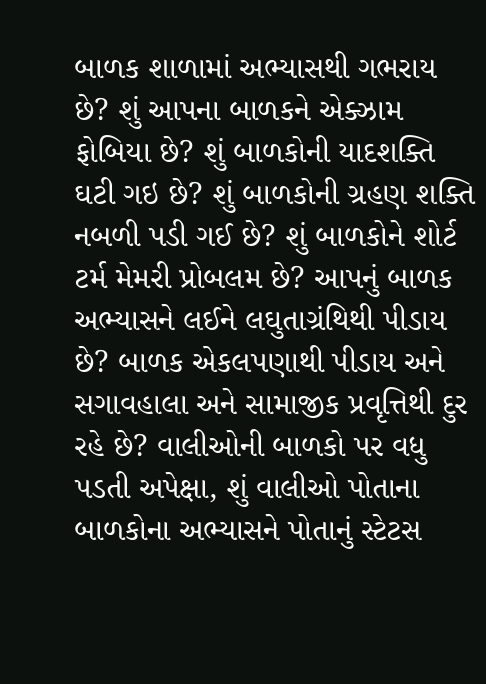બાળક શાળામાં અભ્યાસથી ગભરાય છે? શું આપના બાળકને એક્ઝામ ફોબિયા છે? શું બાળકોની યાદશક્તિ ઘટી ગઇ છે? શું બાળકોની ગ્રહણ શક્તિ નબળી પડી ગઈ છે? શું બાળકોને શોર્ટ ટર્મ મેમરી પ્રોબલમ છે? આપનું બાળક અભ્યાસને લઈને લઘુતાગ્રંથિથી પીડાય છે? બાળક એકલપણાથી પીડાય અને સગાવહાલા અને સામાજીક પ્રવૃત્તિથી દુર રહે છે? વાલીઓની બાળકો પર વધુ પડતી અપેક્ષા, શું વાલીઓ પોતાના બાળકોના અભ્યાસને પોતાનું સ્ટેટસ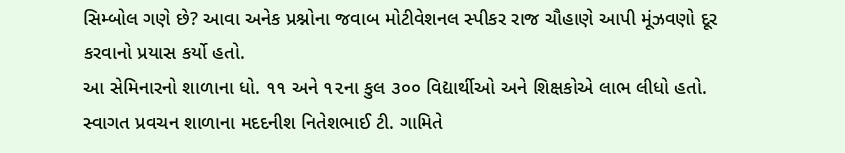સિમ્બોલ ગણે છે? આવા અનેક પ્રશ્નોના જવાબ મોટીવેશનલ સ્પીકર રાજ ચૌહાણે આપી મૂંઝવણો દૂર કરવાનો પ્રયાસ કર્યો હતો.
આ સેમિનારનો શાળાના ધો. ૧૧ અને ૧૨ના કુલ ૩૦૦ વિદ્યાર્થીઓ અને શિક્ષકોએ લાભ લીધો હતો. સ્વાગત પ્રવચન શાળાના મદદનીશ નિતેશભાઈ ટી. ગામિતે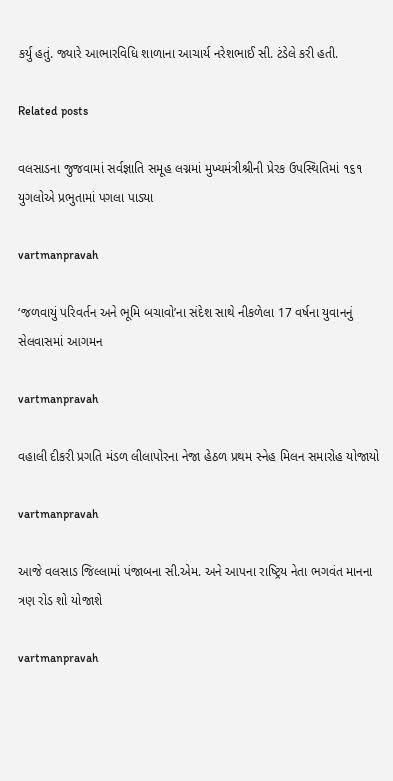કર્યુ હતું. જ્યારે આભારવિધિ શાળાના આચાર્ય નરેશભાઈ સી. ટંડેલે કરી હતી.

Related posts

વલસાડના જુજવામાં સર્વજ્ઞાતિ સમૂહ લગ્નમાં મુખ્યમંત્રીશ્રીની પ્રેરક ઉપસ્થિતિમાં ૧૬૧ યુગલોએ પ્રભુતામાં પગલા પાડ્યા

vartmanpravah

‘જળવાયું પરિવર્તન અને ભૂમિ બચાવો’ના સંદેશ સાથે નીકળેલા 17 વર્ષના યુવાનનું સેલવાસમાં આગમન

vartmanpravah

વહાલી દીકરી પ્રગતિ મંડળ લીલાપોરના નેજા હેઠળ પ્રથમ સ્‍નેહ મિલન સમારોહ યોજાયો

vartmanpravah

આજે વલસાડ જિલ્લામાં પંજાબના સી.એમ. અને આપના રાષ્‍ટ્રિય નેતા ભગવંત માનના ત્રણ રોડ શો યોજાશે

vartmanpravah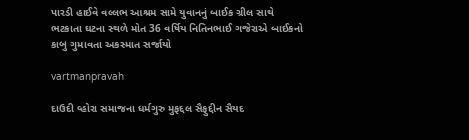પારડી હાઈવે વલ્લભ આશ્રમ સામે યુવાનનું બાઈક ગ્રીલ સાથે ભટકાતા ઘટના સ્‍થળે મોત 36 વર્ષિય નિતિનભાઈ ગજેરાએ બાઈકનો કાબુ ગુમાવતા અકસ્‍માત સર્જાયો

vartmanpravah

દાઉદી વ્‍હોરા સમાજના ધર્મગુરુ મુફદ્દલ સૈફુદ્દીન સૈયદ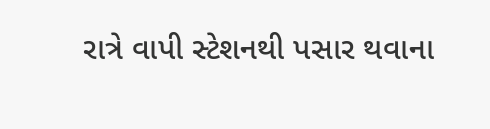રાત્રે વાપી સ્‍ટેશનથી પસાર થવાના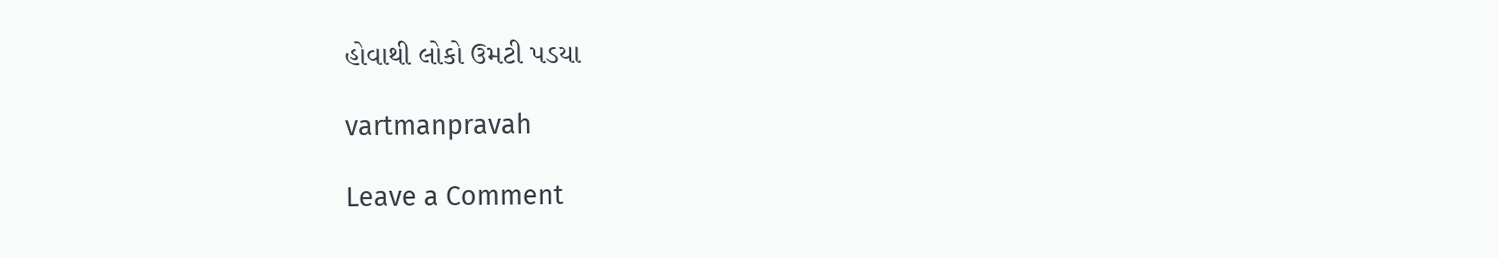હોવાથી લોકો ઉમટી પડયા

vartmanpravah

Leave a Comment